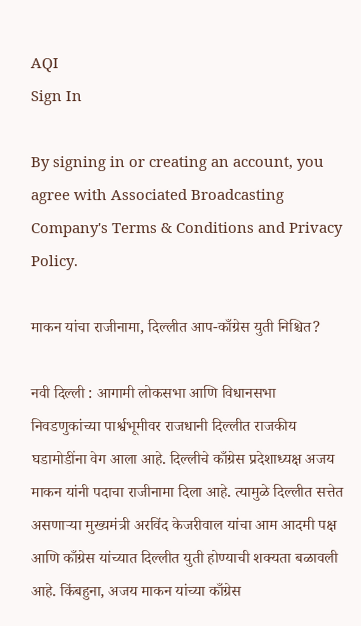AQI
Sign In

By signing in or creating an account, you agree with Associated Broadcasting Company's Terms & Conditions and Privacy Policy.

माकन यांचा राजीनामा, दिल्लीत आप-काँग्रेस युती निश्चित?

नवी दिल्ली : आगामी लोकसभा आणि विधानसभा निवडणुकांच्या पार्श्वभूमीवर राजधानी दिल्लीत राजकीय घडामोडींना वेग आला आहे. दिल्लीचे काँग्रेस प्रदेशाध्यक्ष अजय माकन यांनी पदाचा राजीनामा दिला आहे. त्यामुळे दिल्लीत सत्तेत असणाऱ्या मुख्यमंत्री अरविंद केजरीवाल यांचा आम आदमी पक्ष आणि काँग्रेस यांच्यात दिल्लीत युती होण्याची शक्यता बळावली आहे. किंबहुना, अजय माकन यांच्या काँग्रेस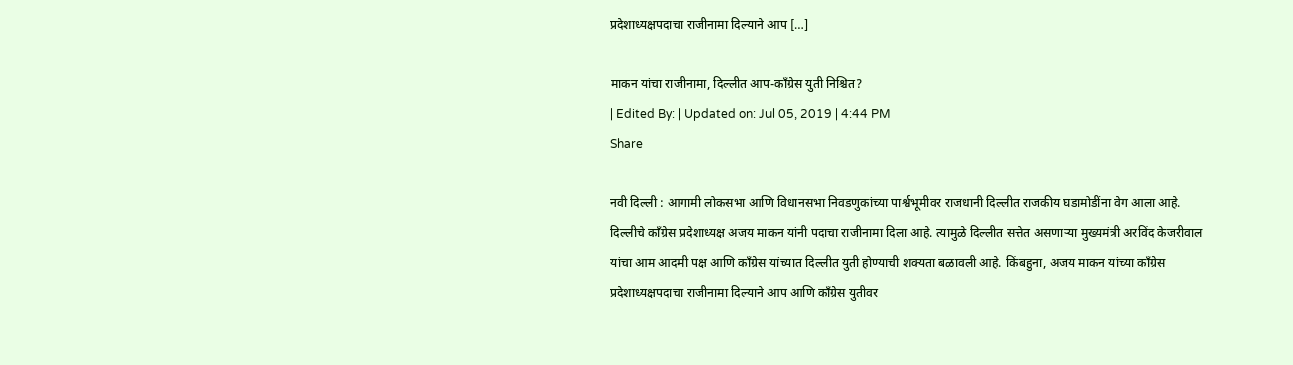प्रदेशाध्यक्षपदाचा राजीनामा दिल्याने आप […]

माकन यांचा राजीनामा, दिल्लीत आप-काँग्रेस युती निश्चित?
| Edited By: | Updated on: Jul 05, 2019 | 4:44 PM
Share

नवी दिल्ली : आगामी लोकसभा आणि विधानसभा निवडणुकांच्या पार्श्वभूमीवर राजधानी दिल्लीत राजकीय घडामोडींना वेग आला आहे. दिल्लीचे काँग्रेस प्रदेशाध्यक्ष अजय माकन यांनी पदाचा राजीनामा दिला आहे. त्यामुळे दिल्लीत सत्तेत असणाऱ्या मुख्यमंत्री अरविंद केजरीवाल यांचा आम आदमी पक्ष आणि काँग्रेस यांच्यात दिल्लीत युती होण्याची शक्यता बळावली आहे. किंबहुना, अजय माकन यांच्या काँग्रेस प्रदेशाध्यक्षपदाचा राजीनामा दिल्याने आप आणि काँग्रेस युतीवर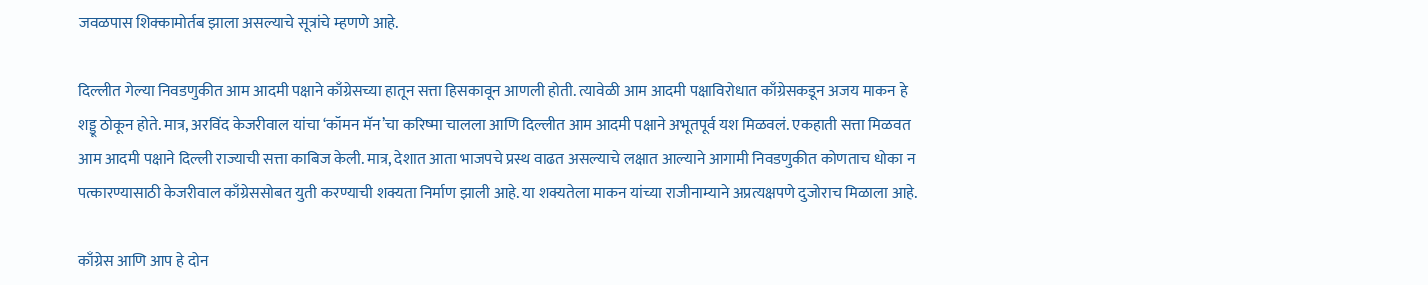जवळपास शिक्कामोर्तब झाला असल्याचे सूत्रांचे म्हणणे आहे.

दिल्लीत गेल्या निवडणुकीत आम आदमी पक्षाने काँग्रेसच्या हातून सत्ता हिसकावून आणली होती. त्यावेळी आम आदमी पक्षाविरोधात काँग्रेसकडून अजय माकन हे शड्डू ठोकून होते. मात्र, अरविंद केजरीवाल यांचा ‘कॉमन मॅन’चा करिष्मा चालला आणि दिल्लीत आम आदमी पक्षाने अभूतपूर्व यश मिळवलं. एकहाती सत्ता मिळवत आम आदमी पक्षाने दिल्ली राज्याची सत्ता काबिज केली. मात्र, देशात आता भाजपचे प्रस्थ वाढत असल्याचे लक्षात आल्याने आगामी निवडणुकीत कोणताच धोका न पत्कारण्यासाठी केजरीवाल काँग्रेससोबत युती करण्याची शक्यता निर्माण झाली आहे. या शक्यतेला माकन यांच्या राजीनाम्याने अप्रत्यक्षपणे दुजोराच मिळाला आहे.

काँग्रेस आणि आप हे दोन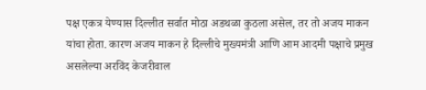पक्ष एकत्र येण्यास दिल्लीत सर्वात मोठा अडथळा कुठला असेल, तर तो अजय माकन यांचा होता. कारण अजय माकन हे दिल्लीचे मुख्यमंत्री आणि आम आदमी पक्षाचे प्रमुख असलेल्या अरविंद केजरीवाल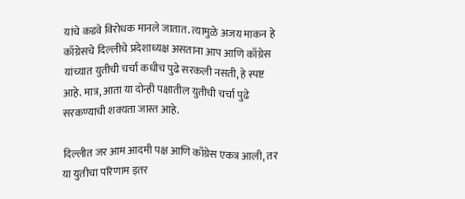यांचे कडवे विरोधक मानले जातात. त्यामुळे अजय माकन हे काँग्रेसचे दिल्लीचे प्रदेशाध्यक्ष असताना आप आणि काँग्रेस यांच्यात युतीची चर्चा कधीच पुढे सरकली नसती, हे स्पष्ट आहे. मात्र, आता या दोन्ही पक्षातील युतीची चर्चा पुढे सरकण्याची शक्यता जास्त आहे.

दिल्लीत जर आम आदमी पक्ष आणि काँग्रेस एकत्र आली, तर या युतीचा परिणाम इतर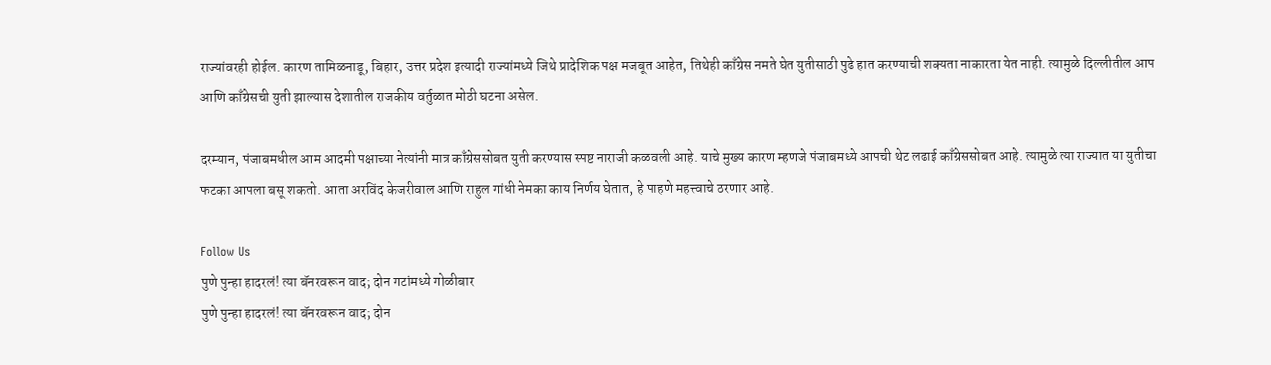राज्यांवरही होईल. कारण तामिळनाडू, बिहार, उत्तर प्रदेश इत्यादी राज्यांमध्ये जिथे प्रादेशिक पक्ष मजबूत आहेत, तिथेही काँग्रेस नमते घेत युतीसाठी पुढे हात करण्याची शक्यता नाकारता येत नाही. त्यामुळे दिल्लीतील आप आणि काँग्रेसची युती झाल्यास देशातील राजकीय वर्तुळात मोठी घटना असेल.

दरम्यान, पंजाबमधील आम आदमी पक्षाच्या नेत्यांनी मात्र काँग्रेससोबत युती करण्यास स्पष्ट नाराजी कळवली आहे. याचे मुख्य कारण म्हणजे पंजाबमध्ये आपची थेट लढाई काँग्रेससोबत आहे. त्यामुळे त्या राज्यात या युतीचा फटका आपला बसू शकतो. आता अरविंद केजरीवाल आणि राहुल गांधी नेमका काय निर्णय घेतात, हे पाहणे महत्त्वाचे ठरणार आहे.

Follow Us
पुणे पुन्हा हादरलं! त्या बॅनरवरून वाद; दोन गटांमध्ये गोळीबार
पुणे पुन्हा हादरलं! त्या बॅनरवरून वाद; दोन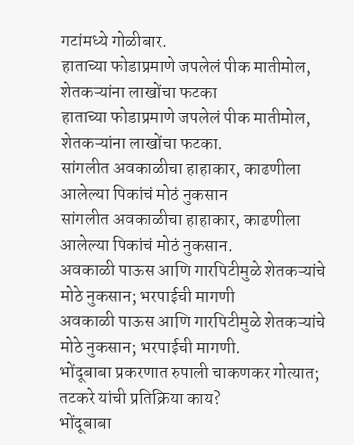गटांमध्ये गोळीबार.
हाताच्या फोडाप्रमाणे जपलेलं पीक मातीमोल, शेतकऱ्यांना लाखोंचा फटका
हाताच्या फोडाप्रमाणे जपलेलं पीक मातीमोल, शेतकऱ्यांना लाखोंचा फटका.
सांगलीत अवकाळीचा हाहाकार, काढणीला आलेल्या पिकांचं मोठं नुकसान
सांगलीत अवकाळीचा हाहाकार, काढणीला आलेल्या पिकांचं मोठं नुकसान.
अवकाळी पाऊस आणि गारपिटीमुळे शेतकऱ्यांचे मोठे नुकसान; भरपाईची मागणी
अवकाळी पाऊस आणि गारपिटीमुळे शेतकऱ्यांचे मोठे नुकसान; भरपाईची मागणी.
भोंदूबाबा प्रकरणात रुपाली चाकणकर गोत्यात; तटकरे यांची प्रतिक्रिया काय?
भोंदूबाबा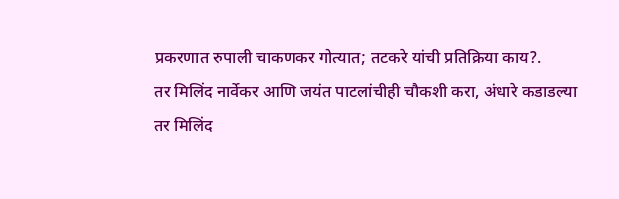प्रकरणात रुपाली चाकणकर गोत्यात; तटकरे यांची प्रतिक्रिया काय?.
तर मिलिंद नार्वेकर आणि जयंत पाटलांचीही चौकशी करा, अंधारे कडाडल्या
तर मिलिंद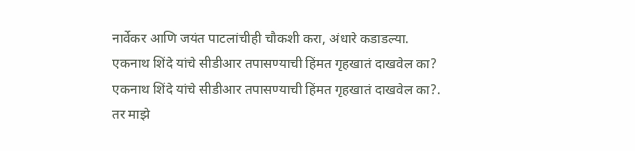नार्वेकर आणि जयंत पाटलांचीही चौकशी करा, अंधारे कडाडल्या.
एकनाथ शिंदे यांचे सीडीआर तपासण्याची हिंमत गृहखातं दाखवेल का?
एकनाथ शिंदे यांचे सीडीआर तपासण्याची हिंमत गृहखातं दाखवेल का?.
तर माझे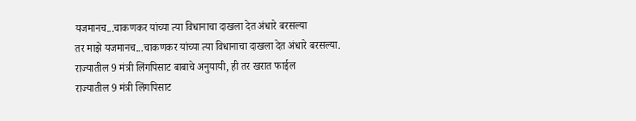यजमानच...चाकणकर यांच्या त्या विधानाचा दाखला देत अंधारे बरसल्या
तर माझे यजमानच...चाकणकर यांच्या त्या विधानाचा दाखला देत अंधारे बरसल्या.
राज्यातील 9 मंत्री लिंगपिसाट बाबाचे अनुयायी, ही तर खरात फाईल
राज्यातील 9 मंत्री लिंगपिसाट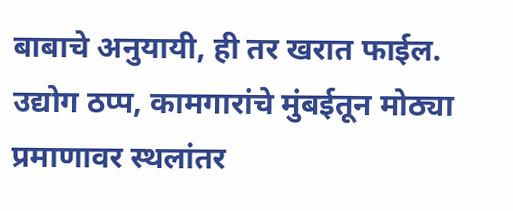बाबाचे अनुयायी, ही तर खरात फाईल.
उद्योग ठप्प, कामगारांचे मुंबईतून मोठ्या प्रमाणावर स्थलांतर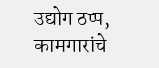उद्योग ठप्प, कामगारांचे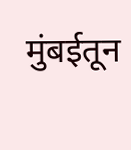मुंबईतून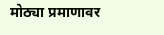मोठ्या प्रमाणावर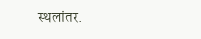स्थलांतर.